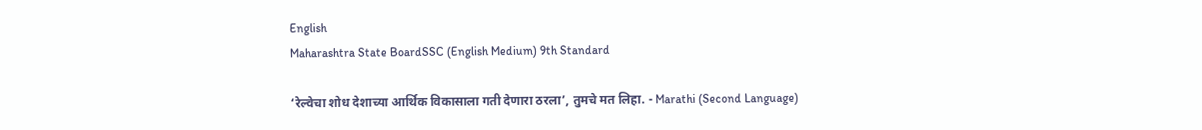English
Maharashtra State BoardSSC (English Medium) 9th Standard

‘रेल्वेचा शोध देशाच्या आर्थिक विकासाला गती देणारा ठरला’, तुमचे मत लिहा. - Marathi (Second Language)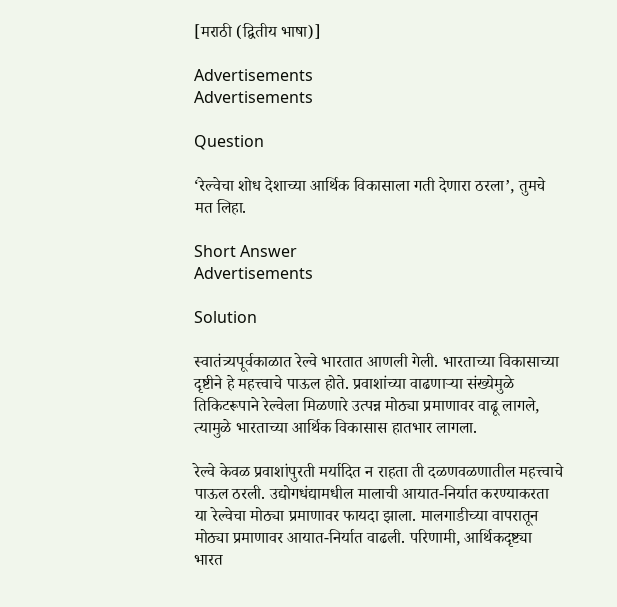[मराठी (द्वितीय भाषा)]

Advertisements
Advertisements

Question

‘रेल्वेचा शोध देशाच्या आर्थिक विकासाला गती देणारा ठरला’, तुमचे मत लिहा.

Short Answer
Advertisements

Solution

स्वातंत्र्यपूर्वकाळात रेल्वे भारतात आणली गेली. भारताच्या विकासाच्या दृष्टीने हे महत्त्वाचे पाऊल होते. प्रवाशांच्या वाढणाऱ्या संख्येमुळे तिकिटरूपाने रेल्वेला मिळणारे उत्पन्न मोठ्या प्रमाणावर वाढू लागले, त्यामुळे भारताच्या आर्थिक विकासास हातभार लागला.

रेल्वे केवळ प्रवाशांपुरती मर्यादित न राहता ती दळणवळणातील महत्त्वाचे पाऊल ठरली. उद्योगधंद्यामधील मालाची आयात-निर्यात करण्याकरता या रेल्वेचा मोठ्या प्रमाणावर फायदा झाला. मालगाडीच्या वापरातून मोठ्या प्रमाणावर आयात-निर्यात वाढली. परिणामी, आर्थिकदृष्ट्या भारत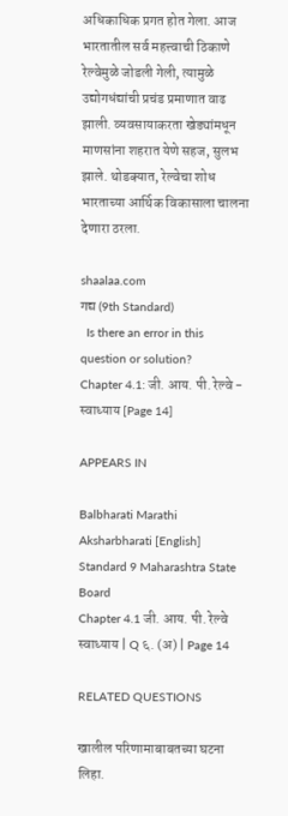अधिकाधिक प्रगत होत गेला. आज भारतातील सर्व महत्त्वाची ठिकाणे रेल्वेमुळे जोडली गेली, त्यामुळे उद्योगधंद्यांची प्रचंड प्रमाणात वाढ झाली. व्यवसायाकरता खेड्यांमधून माणसांना शहरात येणे सहज, सुलभ झाले. थोडक्यात, रेल्वेचा शोध भारताच्या आर्थिक विकासाला चालना देणारा ठरला.

shaalaa.com
गद्य (9th Standard)
  Is there an error in this question or solution?
Chapter 4.1: जी. आय. पी. रेल्वे - स्वाध्याय [Page 14]

APPEARS IN

Balbharati Marathi Aksharbharati [English] Standard 9 Maharashtra State Board
Chapter 4.1 जी. आय. पी. रेल्वे
स्वाध्याय | Q ६. (अ) | Page 14

RELATED QUESTIONS

खालील परिणामाबाबतच्या घटना लिहा.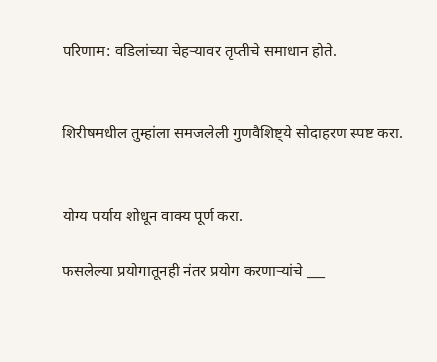परिणाम: वडिलांच्या चेहऱ्यावर तृप्तीचे समाधान होते.


शिरीषमधील तुम्हांला समजलेली गुणवैशिष्ट्ये सोदाहरण स्पष्ट करा.


योग्य पर्याय शोधून वाक्य पूर्ण करा.

फसलेल्या प्रयोगातूनही नंतर प्रयोग करणाऱ्यांचे ___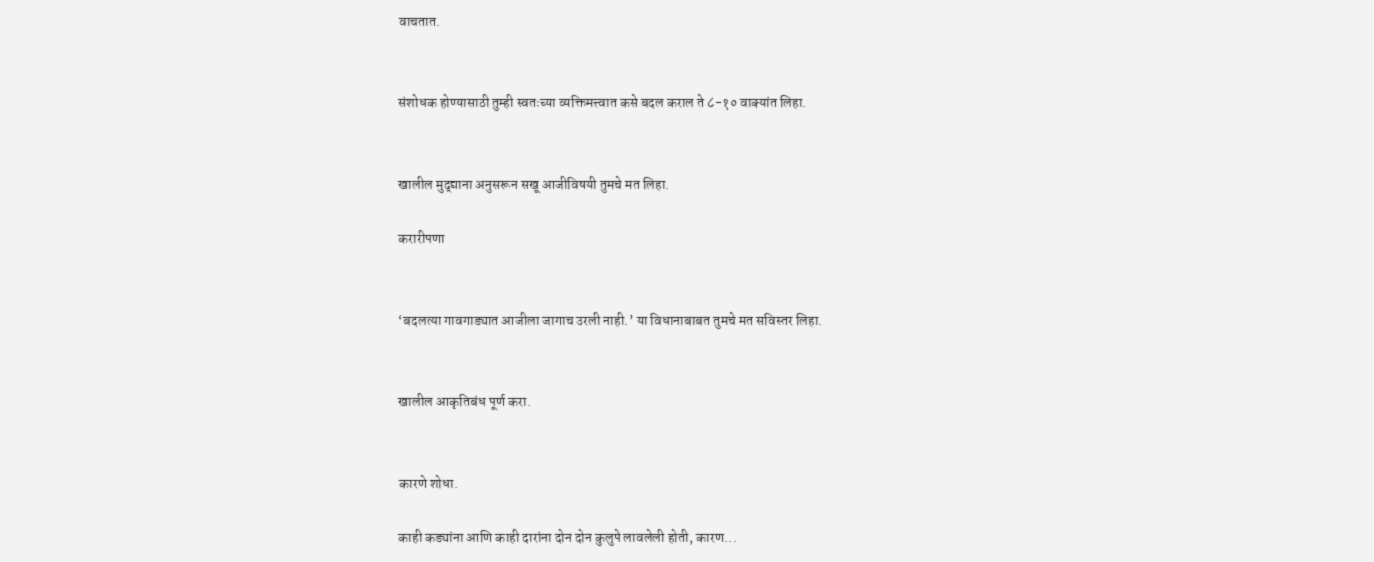वाचतात.


संशोधक होण्यासाठी तुम्ही स्वतःच्या व्यक्तिमत्त्वात कसे बदल कराल ते ८-१० वाक्यांत लिहा.


खालील मुद्‌द्याना अनुसरून सखू आजीविषयी तुमचे मत लिहा.

करारीपणा


‘बदलत्या गावगाड्यात आजीला जागाच उरली नाही.’ या विधानाबाबत तुमचे मत सविस्तर लिहा.


खालील आकृतिबंध पूर्ण करा.


कारणे शोधा.

काही कड्यांना आणि काही दारांना दोन दोन कुलुपे लावलेली होती, कारण...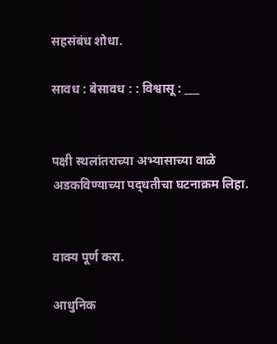सहसंबंध शोधा.

सावध : बेसावध : : विश्वासू : ___


पक्षी स्थलांतराच्या अभ्यासाच्या वाळे अडकविण्याच्या पद्‌धतीचा घटनाक्रम लिहा.


वाक्य पूर्ण करा.

आधुनिक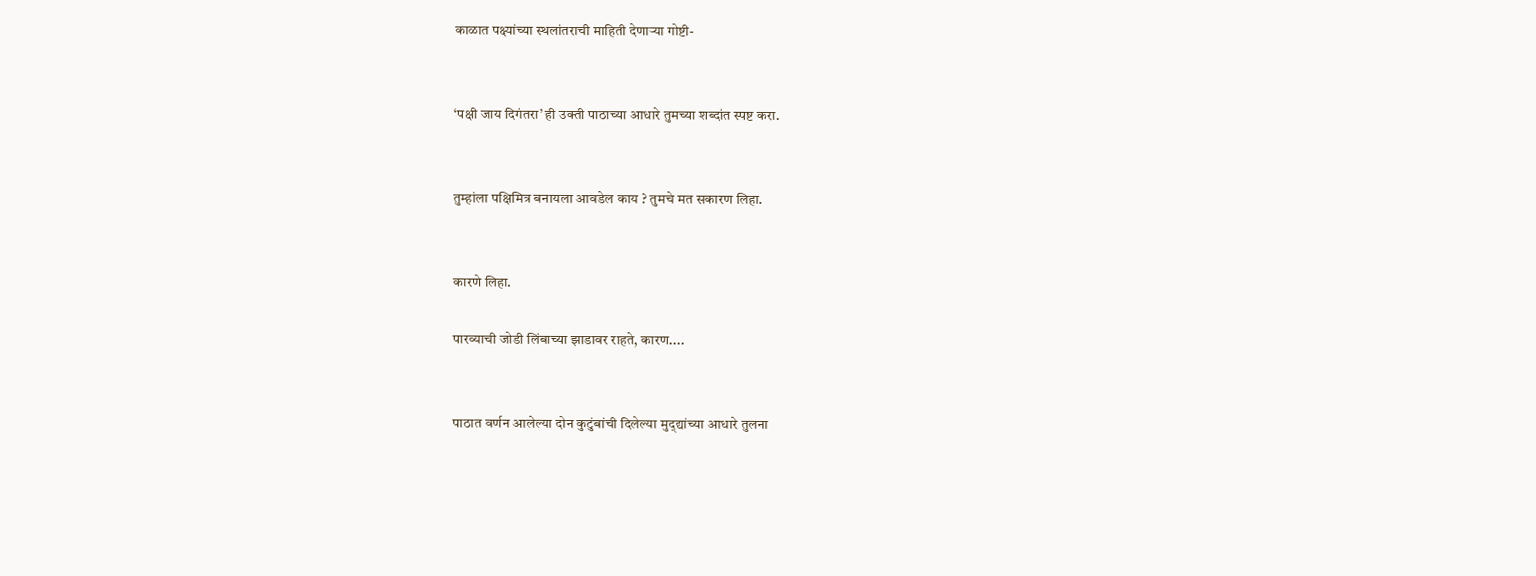काळात पक्ष्यांच्या स्थलांतराची माहिती देणाऱ्या गोष्टी-


‘पक्षी जाय दिगंतरा’ ही उक्ती पाठाच्या आधारे तुमच्या शब्दांत स्पष्ट करा.


तुम्हांला पक्षिमित्र बनायला आवडेल काय ? तुमचे मत सकारण लिहा.


कारणे लिहा.

पारव्याची जोडी लिंबाच्या झाडावर राहते, कारण....


पाठात वर्णन आलेल्या दोन कुटुंबांची दिलेल्या मुद्‌द्यांच्या आधारे तुलना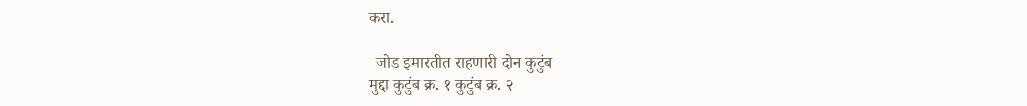करा.

  जोड इमारतीत राहणारी दोन कुटुंब
मुद्दा कुटुंब क्र. १ कुटुंब क्र. २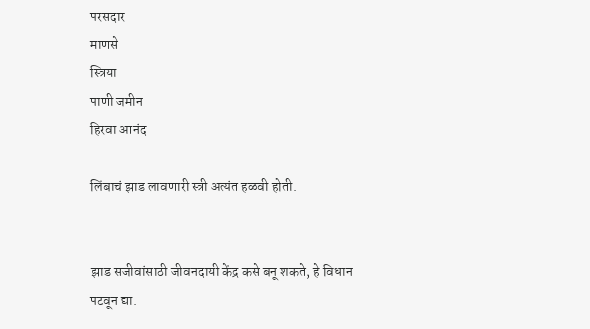परसदार
माणसे
स्त्रिया
पाणी जमीन
हिरवा आनंद

लिंबाचं झाड लावणारी स्त्री अत्यंत हळवी होती.


झाड सजीवांसाठी जीवनदायी केंद्र कसे बनू शकते, हे विधान पटवून द्या.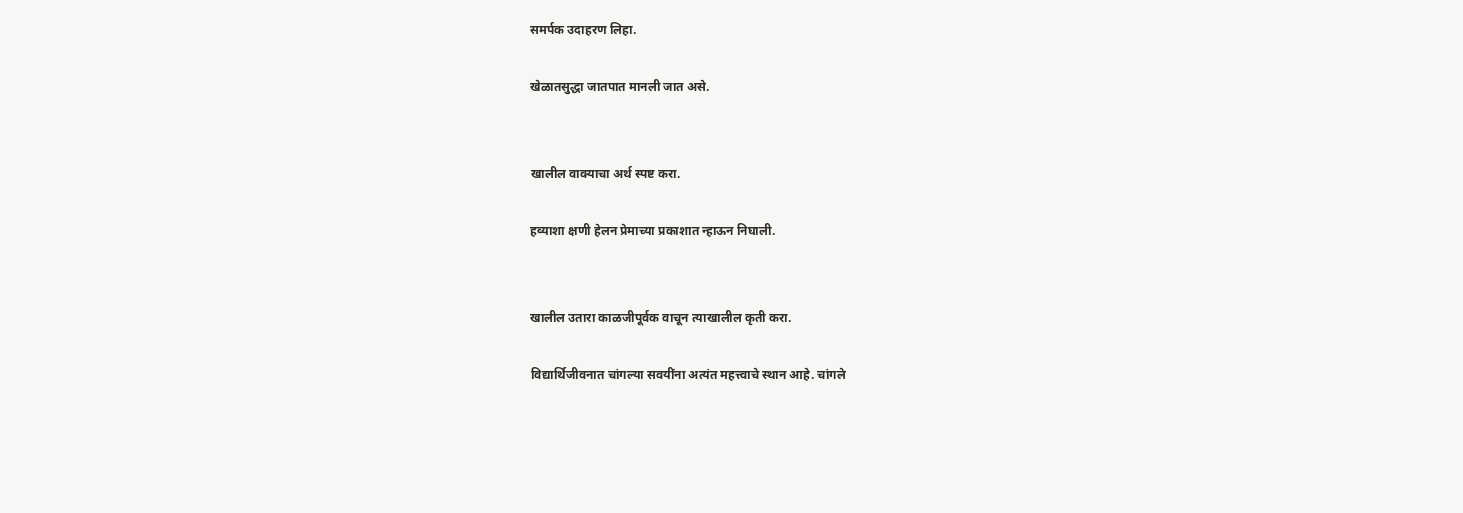समर्पक उदाहरण लिहा.

खेळातसुद्धा जातपात मानली जात असे.


खालील वाक्याचा अर्थ स्पष्ट करा.

हव्याशा क्षणी हेलन प्रेमाच्या प्रकाशात न्हाऊन निघाली.


खालील उतारा काळजीपूर्वक वाचून त्याखालील कृती करा.

विद्यार्थिजीवनात चांगल्या सवयींना अत्यंत महत्त्वाचे स्थान आहे. चांगले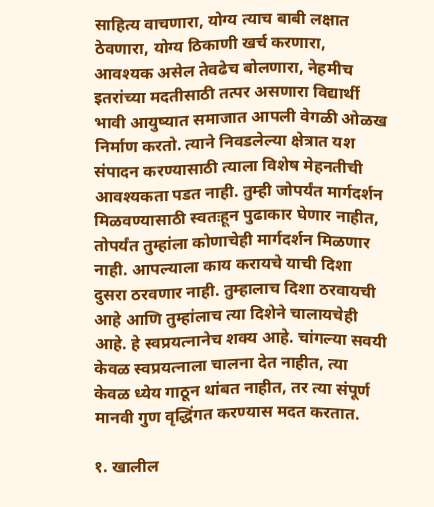साहित्य वाचणारा, योग्य त्याच बाबी लक्षात ठेवणारा, योग्य ठिकाणी खर्च करणारा, आवश्यक असेल तेवढेच बोलणारा, नेहमीच इतरांच्या मदतीसाठी तत्पर असणारा विद्यार्थी भावी आयुष्यात समाजात आपली वेगळी ओळख निर्माण करतो. त्याने निवडलेल्या क्षेत्रात यश संपादन करण्यासाठी त्याला विशेष मेहनतीची आवश्यकता पडत नाही. तुम्ही जोपर्यंत मार्गदर्शन मिळवण्यासाठी स्वतःहून पुढाकार घेणार नाहीत, तोपर्यंत तुम्हांला कोणाचेही मार्गदर्शन मिळणार नाही. आपल्याला काय करायचे याची दिशा दुसरा ठरवणार नाही. तुम्हालाच दिशा ठरवायची आहे आणि तुम्हांलाच त्या दिशेने चालायचेही आहे. हे स्वप्रयत्नानेच शक्य आहे. चांगल्या सवयी केवळ स्वप्रयत्नाला चालना देत नाहीत, त्या केवळ ध्येय गाठून थांबत नाहीत, तर त्या संपूर्ण मानवी गुण वृद्धिंगत करण्यास मदत करतात.

१. खालील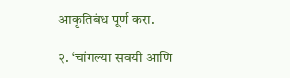आकृतिबंध पूर्ण करा.

२. ‘चांगल्या सवयी आणि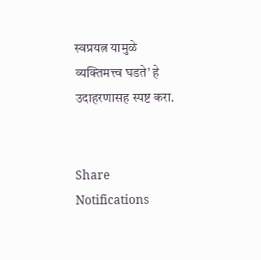स्वप्रयत्न यामुळे व्यक्तिमत्त्व घडते’ हे उदाहरणासह स्पष्ट करा.


Share
Notifications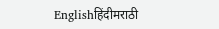Englishहिंदीमराठी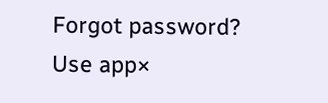Forgot password?
Use app×